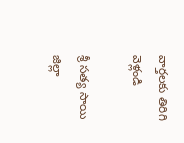వార్తలకు తిరిగి వెళ్లండి

శ్రీ సత్య సాయి జిల్లా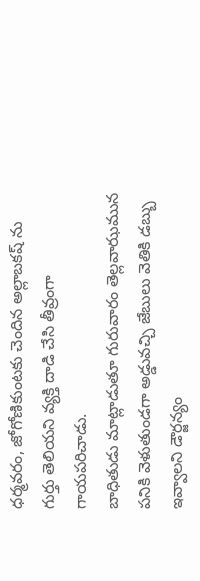ధర్మవరం, జోగోణికుంటకు చెందిన అల్లాబకష్ ను గుర్తు తెలియని వ్యక్తి దాడి చేసి తీవ్రంగా గాయపరిచాడు.
బాధితుడు మాట్లాడుతూ గురువారం తెల్లవాఝమున పనికి వెళుతుండగా అడ్డువచ్చి జేబులు వెతికి డబ్బు ఇవ్వాలని డౌర్జన్యం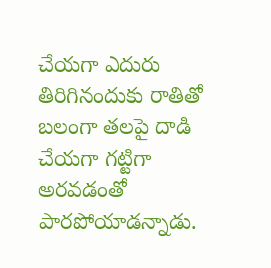చేయగా ఎదురు తిరిగినందుకు రాతితో బలంగా తలపై దాడి చేయగా గట్టిగా అరవడంతో పారపోయాడన్నాడు.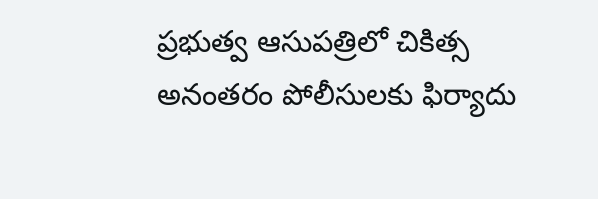ప్రభుత్వ ఆసుపత్రిలో చికిత్స అనంతరం పోలీసులకు ఫిర్యాదు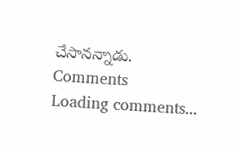చేసానన్నాడు.
Comments
Loading comments...